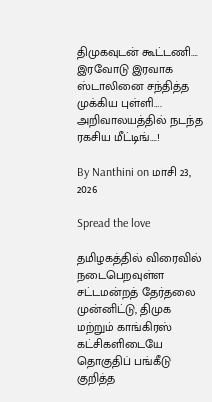திமுகவுடன் கூட்டணி…. இரவோடு இரவாக ஸ்டாலினை சந்தித்த முக்கிய புள்ளி…. அறிவாலயத்தில் நடந்த ரகசிய மீட்டிங்….!

By Nanthini on மாசி 23, 2026

Spread the love

தமிழகத்தில் விரைவில் நடைபெறவுள்ள சட்டமன்றத் தேர்தலை முன்னிட்டு, திமுக மற்றும் காங்கிரஸ் கட்சிகளிடையே தொகுதிப் பங்கீடு குறித்த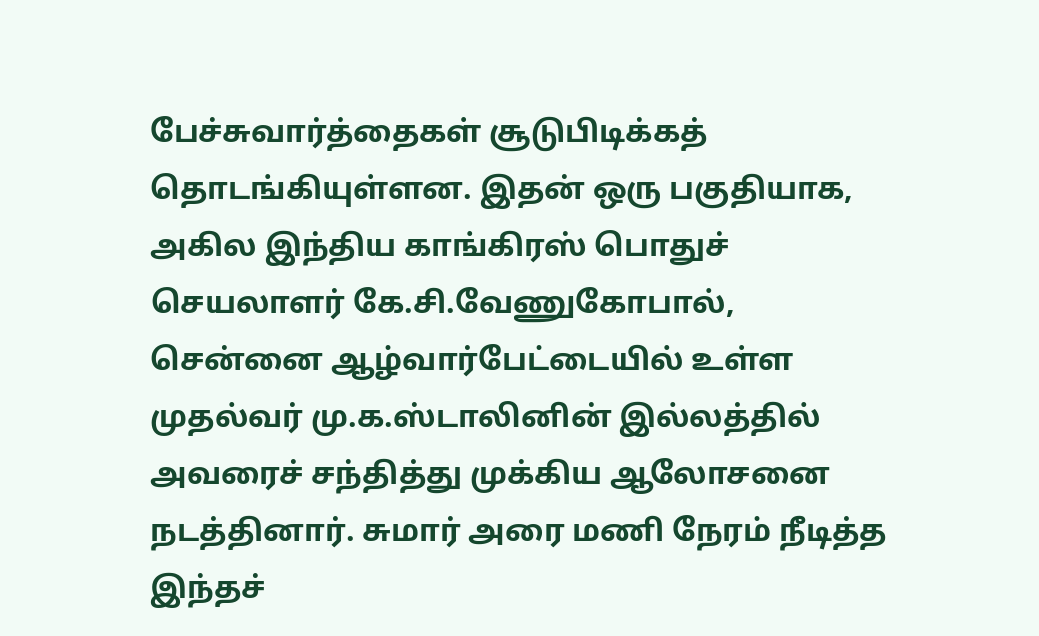பேச்சுவார்த்தைகள் சூடுபிடிக்கத் தொடங்கியுள்ளன. இதன் ஒரு பகுதியாக, அகில இந்திய காங்கிரஸ் பொதுச் செயலாளர் கே.சி.வேணுகோபால், சென்னை ஆழ்வார்பேட்டையில் உள்ள முதல்வர் மு.க.ஸ்டாலினின் இல்லத்தில் அவரைச் சந்தித்து முக்கிய ஆலோசனை நடத்தினார். சுமார் அரை மணி நேரம் நீடித்த இந்தச்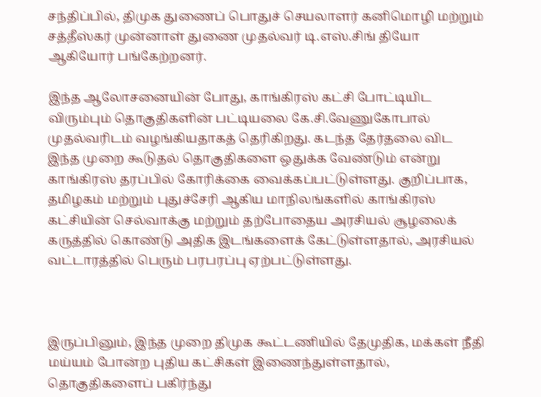சந்திப்பில், திமுக துணைப் பொதுச் செயலாளர் கனிமொழி மற்றும் சத்தீஸ்கர் முன்னாள் துணை முதல்வர் டி.எஸ்.சிங் தியோ ஆகியோர் பங்கேற்றனர்.

இந்த ஆலோசனையின் போது, காங்கிரஸ் கட்சி போட்டியிட விரும்பும் தொகுதிகளின் பட்டியலை கே.சி.வேணுகோபால் முதல்வரிடம் வழங்கியதாகத் தெரிகிறது. கடந்த தேர்தலை விட இந்த முறை கூடுதல் தொகுதிகளை ஒதுக்க வேண்டும் என்று காங்கிரஸ் தரப்பில் கோரிக்கை வைக்கப்பட்டுள்ளது. குறிப்பாக, தமிழகம் மற்றும் புதுச்சேரி ஆகிய மாநிலங்களில் காங்கிரஸ் கட்சியின் செல்வாக்கு மற்றும் தற்போதைய அரசியல் சூழலைக் கருத்தில் கொண்டு அதிக இடங்களைக் கேட்டுள்ளதால், அரசியல் வட்டாரத்தில் பெரும் பரபரப்பு ஏற்பட்டுள்ளது.



இருப்பினும், இந்த முறை திமுக கூட்டணியில் தேமுதிக, மக்கள் நீதி மய்யம் போன்ற புதிய கட்சிகள் இணைந்துள்ளதால், தொகுதிகளைப் பகிர்ந்து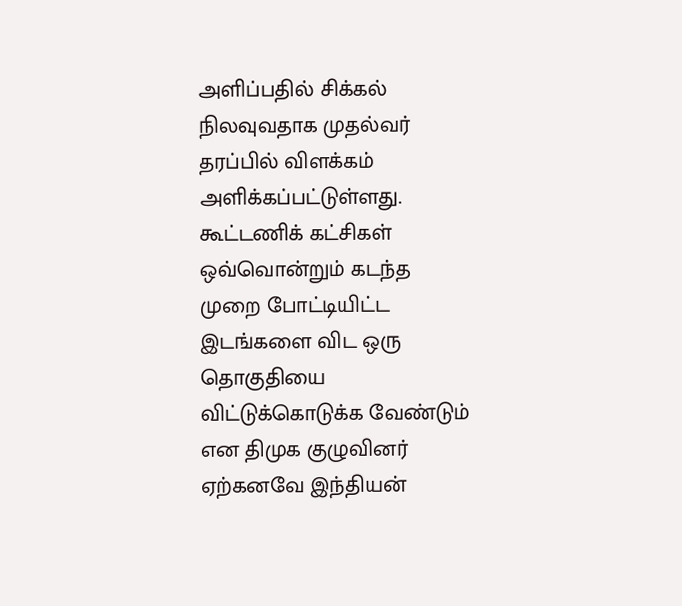அளிப்பதில் சிக்கல் நிலவுவதாக முதல்வர் தரப்பில் விளக்கம் அளிக்கப்பட்டுள்ளது. கூட்டணிக் கட்சிகள் ஒவ்வொன்றும் கடந்த முறை போட்டியிட்ட இடங்களை விட ஒரு தொகுதியை விட்டுக்கொடுக்க வேண்டும் என திமுக குழுவினர் ஏற்கனவே இந்தியன்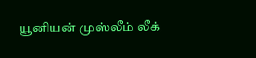யூனியன் முஸ்லீம் லீக்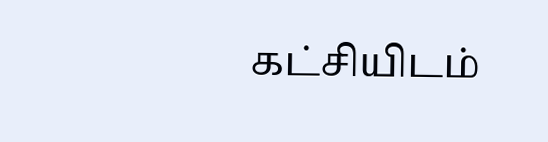கட்சியிடம்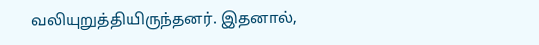வலியுறுத்தியிருந்தனர். இதனால்,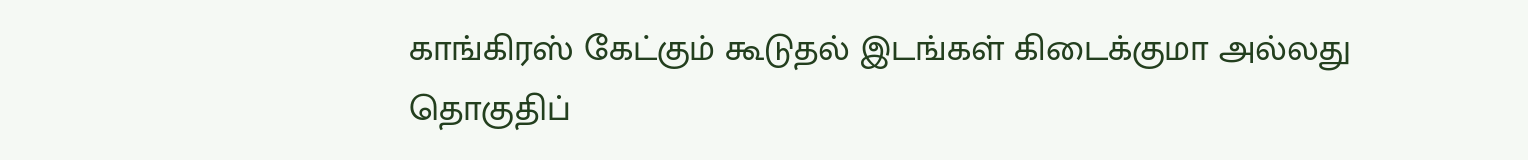காங்கிரஸ் கேட்கும் கூடுதல் இடங்கள் கிடைக்குமா அல்லது தொகுதிப்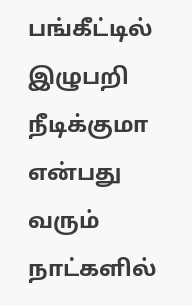பங்கீட்டில் இழுபறி நீடிக்குமா என்பது வரும் நாட்களில்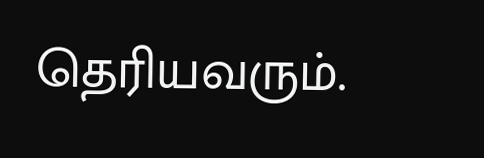தெரியவரும்.